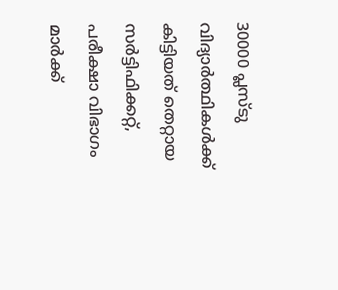30000 പ്ലസ്ടു വിദ്യാർത്ഥികൾക്ക് കിട്ടിയത് തെറ്റായ സർട്ടിഫിക്കറ്റ്, പരീക്ഷാ വിഭാഗം മാർക്ക്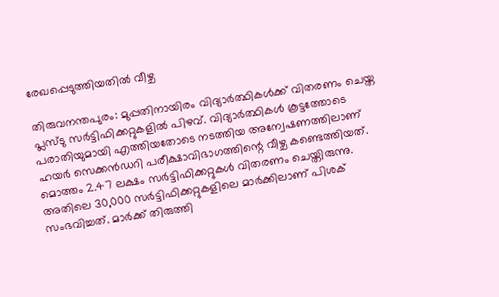രേഖപ്പെടുത്തിയതിൽ വീഴ്ച

തിരുവനന്തപുരം: മുപ്പതിനായിരം വിദ്യാർത്ഥികൾക്ക് വിതരണം ചെയ്ത പ്ലസ്ടു സർട്ടിഫിക്കറ്റുകളിൽ പിഴവ്. വിദ്യാർത്ഥികൾ കൂട്ടത്തോടെ പരാതിയുമായി എത്തിയതോടെ നടത്തിയ അന്വേഷണത്തിലാണ് ഹയർ സെക്കൻഡറി പരീക്ഷാവിഭാഗത്തിന്റെ വീഴ്ച കണ്ടെത്തിയത്. മൊത്തം 2.47 ലക്ഷം സർട്ടിഫിക്കറ്റുകൾ വിതരണം ചെയ്തിരുന്നു. അതിലെ 30,000 സർട്ടിഫിക്കറ്റുകളിലെ മാർക്കിലാണ് പിശക് സംഭവിച്ചത്. മാർക്ക് തിരുത്തി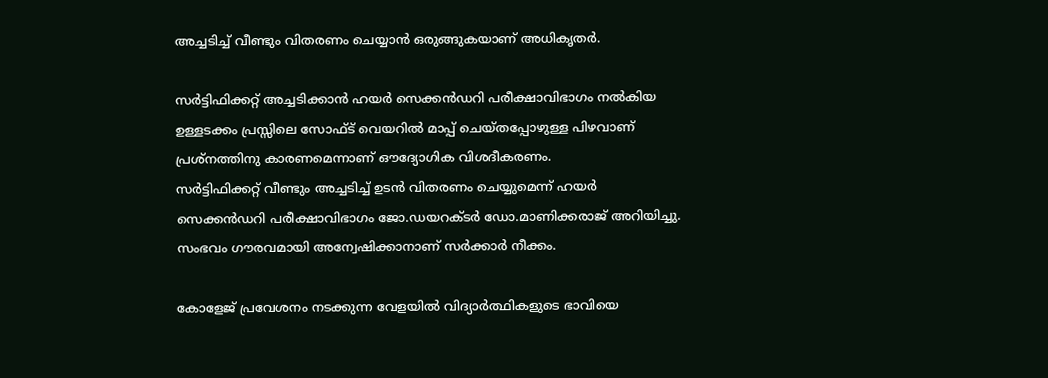അച്ചടിച്ച് വീണ്ടും വിതരണം ചെയ്യാൻ ഒരുങ്ങുകയാണ് അധികൃതർ.

സർട്ടിഫിക്കറ്റ് അച്ചടിക്കാൻ ഹയർ സെക്കൻഡറി പരീക്ഷാവിഭാഗം നൽകിയ ഉള്ളടക്കം പ്രസ്സിലെ സോഫ്ട് വെയറിൽ മാപ്പ് ചെയ്തപ്പോഴുള്ള പിഴവാണ് പ്രശ്നത്തിനു കാരണമെന്നാണ് ഔദ്യോഗിക വിശദീകരണം.
സർട്ടിഫിക്കറ്റ് വീണ്ടും അച്ചടിച്ച് ഉടൻ വിതരണം ചെയ്യുമെന്ന് ഹയർ സെക്കൻഡറി പരീക്ഷാവിഭാഗം ജോ.ഡയറക്ടർ ഡോ.മാണിക്കരാജ് അറിയിച്ചു. സംഭവം ഗൗരവമായി അന്വേഷിക്കാനാണ് സർക്കാർ നീക്കം.

കോളേജ് പ്രവേശനം നടക്കുന്ന വേളയിൽ വിദ്യാർത്ഥികളുടെ ഭാവിയെ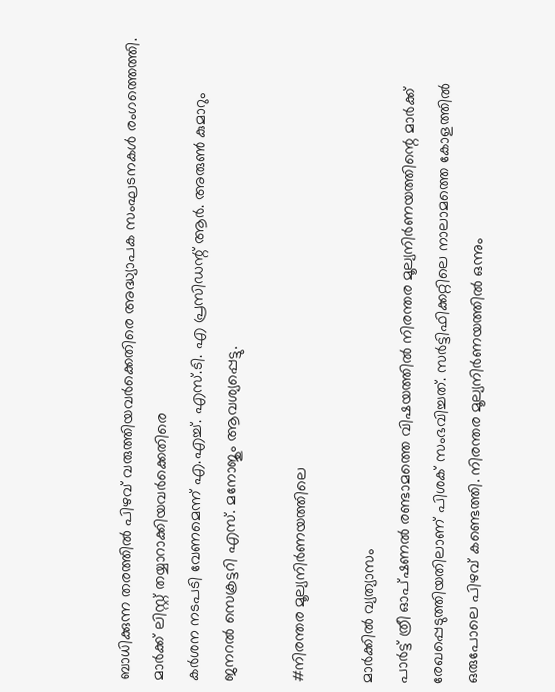ബാധിക്കുന്ന തരത്തിൽ പിഴവ് വരുത്തിയവർക്കെതിരെ അദ്ധ്യാപക സംഘടനകൾ രംഗത്തെത്തി. മാർക്ക് ലിസ്റ്റ് തയ്യാറാക്കിയവർക്കെതിരെ
കർശന നടപടി വേണമെന്ന് എ.എച്ച്. എസ്.ടി. എ പ്രസിഡന്റ് ആർ. അരുൺ കുമാറും ജനറൽ സെക്രട്ടറി എസ്. മനോജും ആവശ്യപ്പെട്ടു.

#നിരന്തര മൂല്യനിർണയത്തിലെ

മാർക്കിൽ വ്യത്യാസം
പാർട്ട് ത്രീ ഓപ്ഷണൽ രണ്ടാമത്തെ വിഷയത്തിൽ നിരന്തര മൂല്യനിർണയത്തിന്റെ മാർക്ക് രേഖപ്പെടുത്തിയതിലാണ് പിശക് സംഭവിച്ചത്. സർട്ടിഫിക്കറ്റിലെ നാലാമത്തെ കോളത്തിൽ ഒരുപോലെ പിഴവ് കണ്ടെത്തി. നിരന്തര മൂല്യനിർണയത്തിൽ ഒന്നും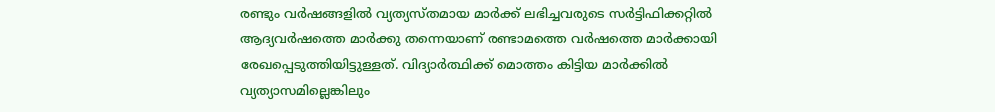രണ്ടും വർഷങ്ങളിൽ വ്യത്യസ്തമായ മാർക്ക് ലഭിച്ചവരുടെ സർട്ടിഫിക്കറ്റിൽ ആദ്യവർഷത്തെ മാർക്കു തന്നെയാണ് രണ്ടാമത്തെ വർഷത്തെ മാർക്കായി രേഖപ്പെടുത്തിയിട്ടുള്ളത്. വിദ്യാർത്ഥിക്ക് മൊത്തം കിട്ടിയ മാർക്കിൽ വ്യത്യാസമില്ലെങ്കിലും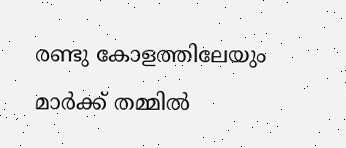രണ്ടു കോളത്തിലേയും മാർക്ക് തമ്മിൽ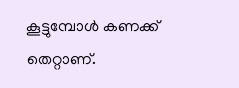കൂട്ടുമ്പോൾ കണക്ക് തെറ്റാണ്.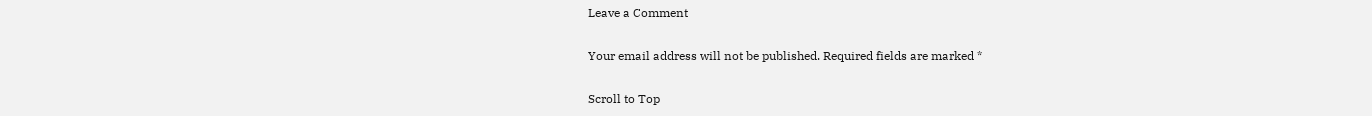Leave a Comment

Your email address will not be published. Required fields are marked *

Scroll to Top